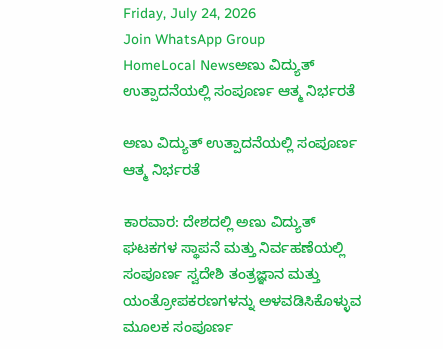Friday, July 24, 2026
Join WhatsApp Group
HomeLocal Newsಅಣು ವಿದ್ಯುತ್ ಉತ್ಪಾದನೆಯಲ್ಲಿ ಸಂಪೂರ್ಣ ಆತ್ಮ ನಿರ್ಭರತೆ

ಅಣು ವಿದ್ಯುತ್ ಉತ್ಪಾದನೆಯಲ್ಲಿ ಸಂಪೂರ್ಣ ಆತ್ಮ ನಿರ್ಭರತೆ

ಕಾರವಾರ: ದೇಶದಲ್ಲಿ ಅಣು ವಿದ್ಯುತ್ ಘಟಕಗಳ ಸ್ಥಾಪನೆ ಮತ್ತು ನಿರ್ವಹಣೆಯಲ್ಲಿ ಸಂಪೂರ್ಣ ಸ್ವದೇಶಿ ತಂತ್ರಜ್ಞಾನ ಮತ್ತು ಯಂತ್ರೋಪಕರಣಗಳನ್ನು ಅಳವಡಿಸಿಕೊಳ್ಳುವ ಮೂಲಕ ಸಂಪೂರ್ಣ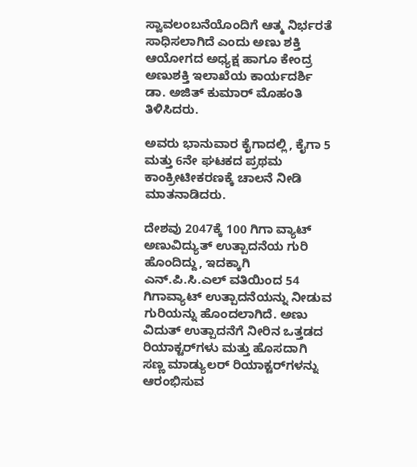ಸ್ವಾವಲಂಬನೆಯೊಂದಿಗೆ ಆತ್ಮ ನಿರ್ಭರತೆ ಸಾಧಿಸಲಾಗಿದೆ ಎಂದು ಅಣು ಶಕ್ತಿ ಆಯೋಗದ ಅಧ್ಯಕ್ಷ ಹಾಗೂ ಕೇಂದ್ರ ಅಣುಶಕ್ತಿ ಇಲಾಖೆಯ ಕಾರ್ಯದರ್ಶಿ ಡಾ. ಅಜಿತ್ ಕುಮಾರ್ ಮೊಹಂತಿ ತಿಳಿಸಿದರು.

ಅವರು ಭಾನುವಾರ ಕೈಗಾದಲ್ಲಿ, ಕೈಗಾ 5 ಮತ್ತು 6ನೇ ಘಟಕದ ಪ್ರಥಮ ಕಾಂಕ್ರೀಟೀಕರಣಕ್ಕೆ ಚಾಲನೆ ನೀಡಿ ಮಾತನಾಡಿದರು.

ದೇಶವು 2047ಕ್ಕೆ 100 ಗಿಗಾ ವ್ಯಾಟ್ ಅಣುವಿದ್ಯುತ್ ಉತ್ಪಾದನೆಯ ಗುರಿ ಹೊಂದಿದ್ದು, ಇದಕ್ಕಾಗಿ ಎನ್.ಪಿ.ಸಿ.ಎಲ್ ವತಿಯಿಂದ 54 ಗಿಗಾವ್ಯಾಟ್ ಉತ್ಪಾದನೆಯನ್ನು ನೀಡುವ ಗುರಿಯನ್ನು ಹೊಂದಲಾಗಿದೆ. ಅಣು ವಿದುತ್ ಉತ್ಪಾದನೆಗೆ ನೀರಿನ ಒತ್ತಡದ ರಿಯಾಕ್ಟರ್‌ಗಳು ಮತ್ತು ಹೊಸದಾಗಿ ಸಣ್ಣ ಮಾಡ್ಯುಲರ್‌ ರಿಯಾಕ್ಟರ್‌ಗಳನ್ನು ಆರಂಭಿಸುವ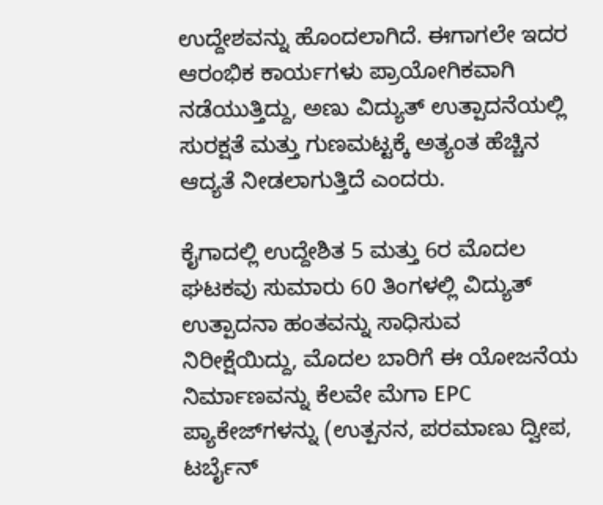ಉದ್ದೇಶವನ್ನು ಹೊಂದಲಾಗಿದೆ. ಈಗಾಗಲೇ ಇದರ ಆರಂಭಿಕ ಕಾರ್ಯಗಳು ಪ್ರಾಯೋಗಿಕವಾಗಿ ನಡೆಯುತ್ತಿದ್ದು, ಅಣು ವಿದ್ಯುತ್ ಉತ್ಪಾದನೆಯಲ್ಲಿ ಸುರಕ್ಷತೆ ಮತ್ತು ಗುಣಮಟ್ಟಕ್ಕೆ ಅತ್ಯಂತ ಹೆಚ್ಚಿನ ಆದ್ಯತೆ ನೀಡಲಾಗುತ್ತಿದೆ ಎಂದರು.

ಕೈಗಾದಲ್ಲಿ ಉದ್ದೇಶಿತ 5 ಮತ್ತು 6ರ ಮೊದಲ ಘಟಕವು ಸುಮಾರು 60 ತಿಂಗಳಲ್ಲಿ ವಿದ್ಯುತ್ ಉತ್ಪಾದನಾ ಹಂತವನ್ನು ಸಾಧಿಸುವ ನಿರೀಕ್ಷೆಯಿದ್ದು, ಮೊದಲ ಬಾರಿಗೆ ಈ ಯೋಜನೆಯ ನಿರ್ಮಾಣವನ್ನು ಕೆಲವೇ ಮೆಗಾ EPC ಪ್ಯಾಕೇಜ್‌ಗಳನ್ನು (ಉತ್ಪನನ, ಪರಮಾಣು ದ್ವೀಪ, ಟರ್ಬೈನ್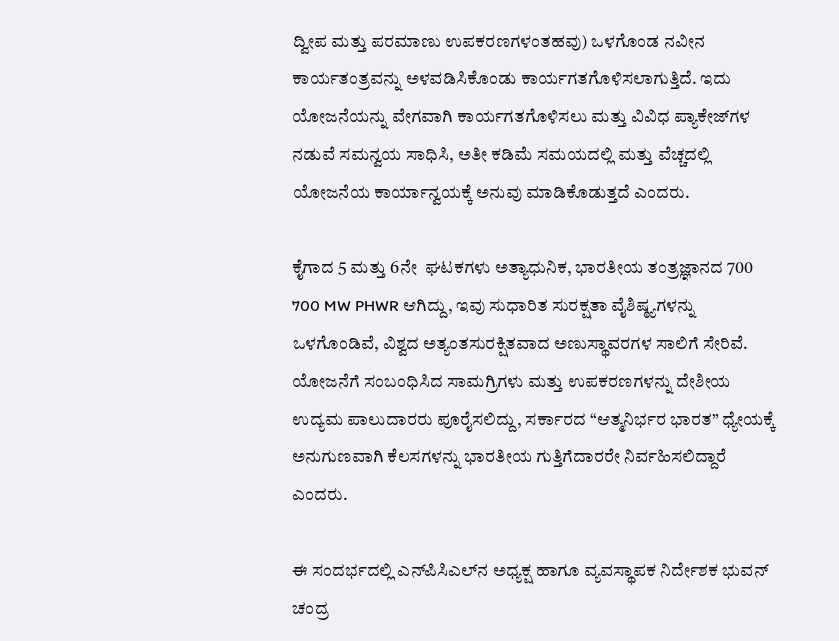ದ್ವೀಪ ಮತ್ತು ಪರಮಾಣು ಉಪಕರಣಗಳಂತಹವು) ಒಳಗೊಂಡ ನವೀನ ಕಾರ್ಯತಂತ್ರವನ್ನು ಅಳವಡಿಸಿಕೊಂಡು ಕಾರ್ಯಗತಗೊಳಿಸಲಾಗುತ್ತಿದೆ. ಇದು ಯೋಜನೆಯನ್ನು ವೇಗವಾಗಿ ಕಾರ್ಯಗತಗೊಳಿಸಲು ಮತ್ತು ವಿವಿಧ ಪ್ಯಾಕೇಜ್‌ಗಳ ನಡುವೆ ಸಮನ್ವಯ ಸಾಧಿಸಿ, ಅತೀ ಕಡಿಮೆ ಸಮಯದಲ್ಲಿ ಮತ್ತು ವೆಚ್ಚದಲ್ಲಿ ಯೋಜನೆಯ ಕಾರ್ಯಾನ್ವಯಕ್ಕೆ ಅನುವು ಮಾಡಿಕೊಡುತ್ತದೆ ಎಂದರು.

ಕೈಗಾದ 5 ಮತ್ತು 6ನೇ  ಘಟಕಗಳು ಅತ್ಯಾಧುನಿಕ, ಭಾರತೀಯ ತಂತ್ರಜ್ಞಾನದ 700 700 MW PHWR ಆಗಿದ್ದು, ಇವು ಸುಧಾರಿತ ಸುರಕ್ಷತಾ ವೈಶಿಷ್ಠ್ಯಗಳನ್ನು ಒಳಗೊಂಡಿವೆ, ವಿಶ್ವದ ಅತ್ಯಂತಸುರಕ್ಷಿತವಾದ ಅಣುಸ್ಥಾವರಗಳ ಸಾಲಿಗೆ ಸೇರಿವೆ. ಯೋಜನೆಗೆ ಸಂಬಂಧಿಸಿದ ಸಾಮಗ್ರಿಗಳು ಮತ್ತು ಉಪಕರಣಗಳನ್ನು ದೇಶೀಯ ಉದ್ಯಮ ಪಾಲುದಾರರು ಪೂರೈಸಲಿದ್ದು, ಸರ್ಕಾರದ “ಆತ್ಮನಿರ್ಭರ ಭಾರತ” ಧ್ಯೇಯಕ್ಕೆ ಅನುಗುಣವಾಗಿ ಕೆಲಸಗಳನ್ನು ಭಾರತೀಯ ಗುತ್ತಿಗೆದಾರರೇ ನಿರ್ವಹಿಸಲಿದ್ದಾರೆ ಎಂದರು.

ಈ ಸಂದರ್ಭದಲ್ಲಿ ಎನ್‌ಪಿಸಿಎಲ್‌ನ ಅಧ್ಯಕ್ಷ ಹಾಗೂ ವ್ಯವಸ್ಥಾಪಕ ನಿರ್ದೇಶಕ ಭುವನ್ ಚಂದ್ರ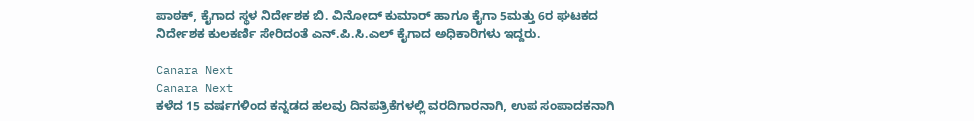ಪಾಠಕ್, ಕೈಗಾದ ಸ್ಥಳ ನಿರ್ದೇಶಕ ಬಿ. ವಿನೋದ್ ಕುಮಾರ್ ಹಾಗೂ ಕೈಗಾ 5ಮತ್ತು 6ರ ಘಟಕದ ನಿರ್ದೇಶಕ ಕುಲಕರ್ಣಿ ಸೇರಿದಂತೆ ಎನ್.ಪಿ.ಸಿ.ಎಲ್ ಕೈಗಾದ ಅಧಿಕಾರಿಗಳು ಇದ್ದರು.

Canara Next
Canara Next
ಕಳೆದ 15 ವರ್ಷಗಳಿಂದ ಕನ್ನಡದ ಹಲವು ದಿನಪತ್ರಿಕೆಗಳಲ್ಲಿ ವರದಿಗಾರನಾಗಿ, ಉಪ ಸಂಪಾದಕನಾಗಿ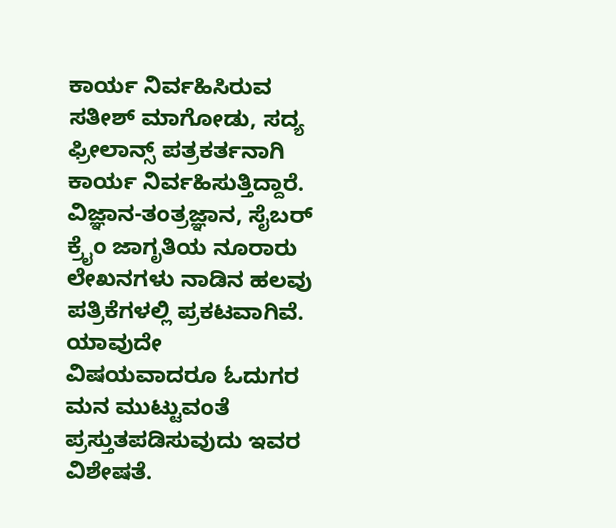ಕಾರ್ಯ ನಿರ್ವಹಿಸಿರುವ ಸತೀಶ್‌ ಮಾಗೋಡು, ಸದ್ಯ ಫ್ರೀಲಾನ್ಸ್‌ ಪತ್ರಕರ್ತನಾಗಿ ಕಾರ್ಯ ನಿರ್ವಹಿಸುತ್ತಿದ್ದಾರೆ. ವಿಜ್ಞಾನ-ತಂತ್ರಜ್ಞಾನ, ಸೈಬರ್‌ ಕ್ರೈಂ ಜಾಗೃತಿಯ ನೂರಾರು ಲೇಖನಗಳು ನಾಡಿನ ಹಲವು ಪತ್ರಿಕೆಗಳಲ್ಲಿ ಪ್ರಕಟವಾಗಿವೆ. ಯಾವುದೇ ವಿಷಯವಾದರೂ ಓದುಗರ ಮನ ಮುಟ್ಟುವಂತೆ ಪ್ರಸ್ತುತಪಡಿಸುವುದು ಇವರ ವಿಶೇಷತೆ.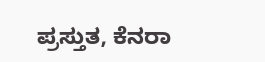ಪ್ರಸ್ತುತ, ಕೆನರಾ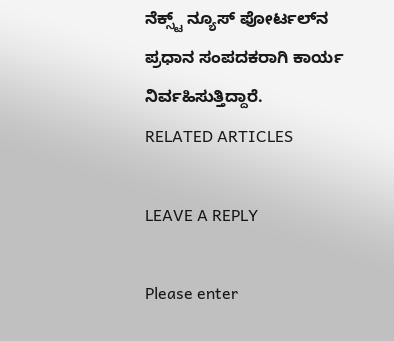ನೆಕ್ಸ್ಟ್‌ ನ್ಯೂಸ್‌ ಪೋರ್ಟಲ್‌ನ ಪ್ರಧಾನ ಸಂಪದಕರಾಗಿ ಕಾರ್ಯ ನಿರ್ವಹಿಸುತ್ತಿದ್ದಾರೆ.
RELATED ARTICLES

LEAVE A REPLY

Please enter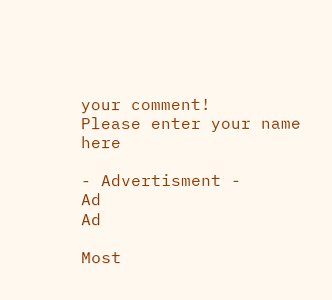your comment!
Please enter your name here

- Advertisment -
Ad
Ad

Most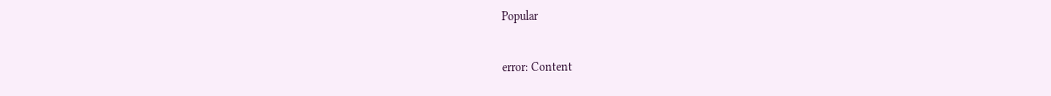Popular

error: Content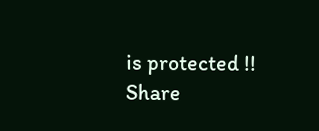is protected !!
Share